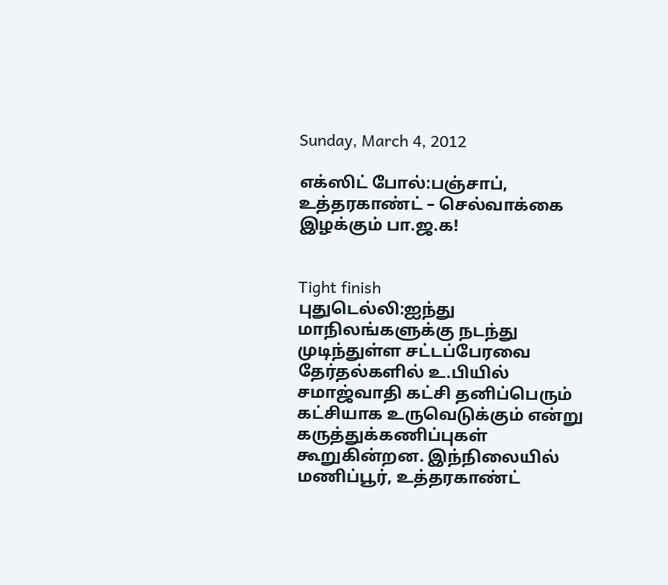Sunday, March 4, 2012

எக்ஸிட் போல்:பஞ்சாப், உத்தரகாண்ட் – செல்வாக்கை இழக்கும் பா.ஜ.க!


Tight finish
புதுடெல்லி:ஐந்து மாநிலங்களுக்கு நடந்து முடிந்துள்ள சட்டப்பேரவை தேர்தல்களில் உ.பியில் சமாஜ்வாதி கட்சி தனிப்பெரும் கட்சியாக உருவெடுக்கும் என்று கருத்துக்கணிப்புகள் கூறுகின்றன. இந்நிலையில் மணிப்பூர், உத்தரகாண்ட்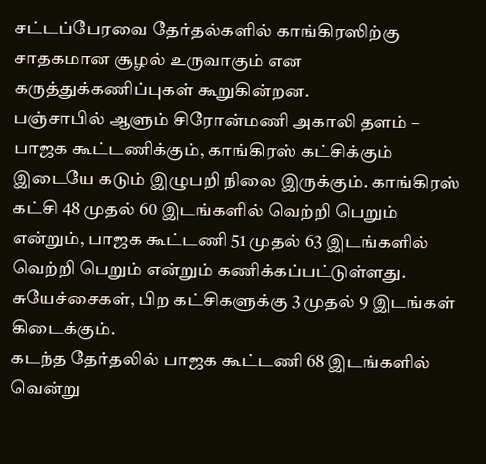சட்டப்பேரவை தேர்தல்களில் காங்கிரஸிற்கு சாதகமான சூழல் உருவாகும் என கருத்துக்கணிப்புகள் கூறுகின்றன.
பஞ்சாபில் ஆளும் சிரோன்மணி அகாலி தளம் – பாஜக கூட்டணிக்கும், காங்கிரஸ் கட்சிக்கும் இடையே கடும் இழுபறி நிலை இருக்கும். காங்கிரஸ் கட்சி 48 முதல் 60 இடங்களில் வெற்றி பெறும் என்றும், பாஜக கூட்டணி 51 முதல் 63 இடங்களில் வெற்றி பெறும் என்றும் கணிக்கப்பட்டுள்ளது. சுயேச்சைகள், பிற கட்சிகளுக்கு 3 முதல் 9 இடங்கள் கிடைக்கும்.
கடந்த தேர்தலில் பாஜக கூட்டணி 68 இடங்களில் வென்று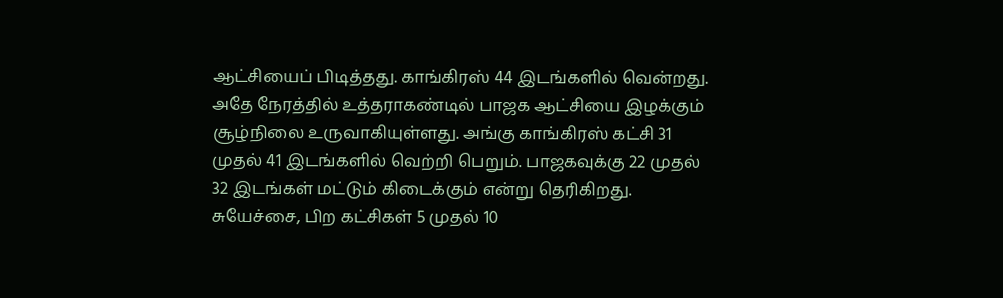ஆட்சியைப் பிடித்தது. காங்கிரஸ் 44 இடங்களில் வென்றது.
அதே நேரத்தில் உத்தராகண்டில் பாஜக ஆட்சியை இழக்கும் சூழ்நிலை உருவாகியுள்ளது. அங்கு காங்கிரஸ் கட்சி 31 முதல் 41 இடங்களில் வெற்றி பெறும். பாஜகவுக்கு 22 முதல் 32 இடங்கள் மட்டும் கிடைக்கும் என்று தெரிகிறது. சுயேச்சை, பிற கட்சிகள் 5 முதல் 10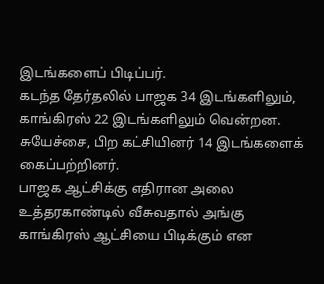இடங்களைப் பிடிப்பர்.
கடந்த தேர்தலில் பாஜக 34 இடங்களிலும், காங்கிரஸ் 22 இடங்களிலும் வென்றன. சுயேச்சை, பிற கட்சியினர் 14 இடங்களைக் கைப்பற்றினர்.
பாஜக ஆட்சிக்கு எதிரான அலை உத்தரகாண்டில் வீசுவதால் அங்கு காங்கிரஸ் ஆட்சியை பிடிக்கும் என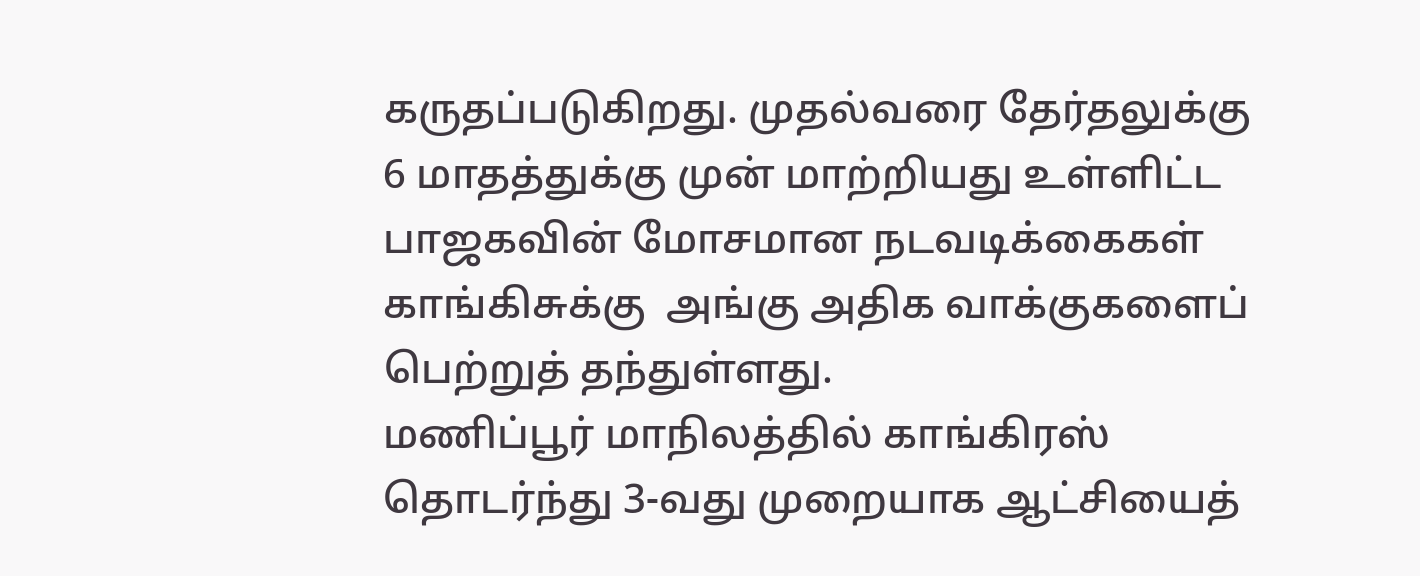கருதப்படுகிறது. முதல்வரை தேர்தலுக்கு 6 மாதத்துக்கு முன் மாற்றியது உள்ளிட்ட பாஜகவின் மோசமான நடவடிக்கைகள் காங்கிசுக்கு  அங்கு அதிக வாக்குகளைப் பெற்றுத் தந்துள்ளது.
மணிப்பூர் மாநிலத்தில் காங்கிரஸ் தொடர்ந்து 3-வது முறையாக ஆட்சியைத்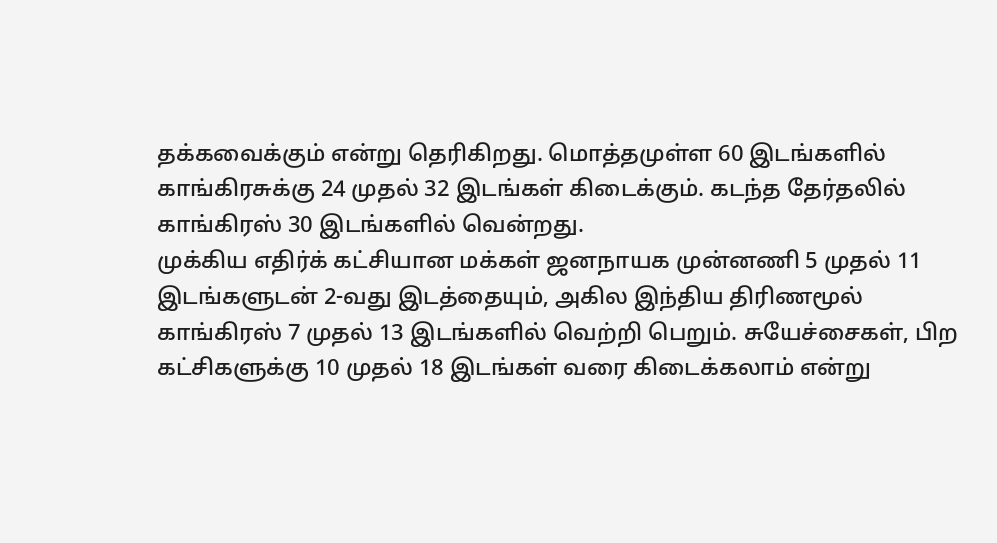தக்கவைக்கும் என்று தெரிகிறது. மொத்தமுள்ள 60 இடங்களில் காங்கிரசுக்கு 24 முதல் 32 இடங்கள் கிடைக்கும். கடந்த தேர்தலில் காங்கிரஸ் 30 இடங்களில் வென்றது.
முக்கிய எதிர்க் கட்சியான மக்கள் ஜனநாயக முன்னணி 5 முதல் 11 இடங்களுடன் 2-வது இடத்தையும், அகில இந்திய திரிணமூல் காங்கிரஸ் 7 முதல் 13 இடங்களில் வெற்றி பெறும். சுயேச்சைகள், பிற கட்சிகளுக்கு 10 முதல் 18 இடங்கள் வரை கிடைக்கலாம் என்று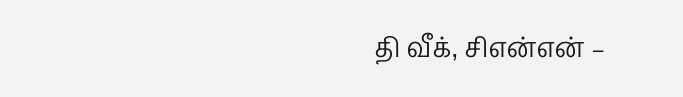தி வீக், சிஎன்என் –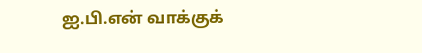ஐ.பி.என் வாக்குக்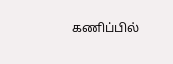கணிப்பில்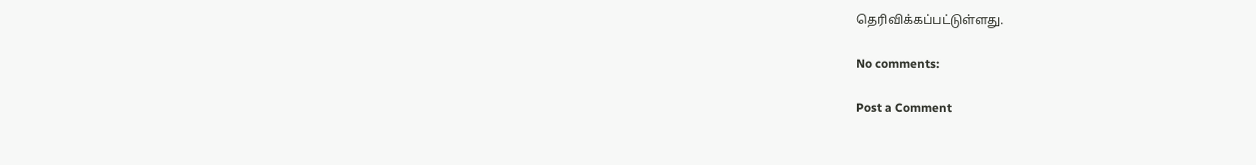தெரிவிக்கப்பட்டுள்ளது.

No comments:

Post a Comment